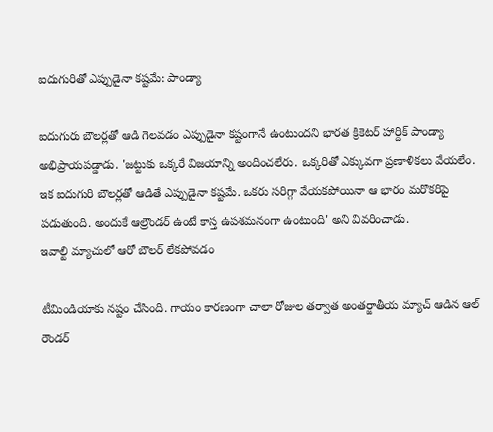ఐదుగురితో ఎప్పుడైనా కష్టమే: పాండ్యా

ఐదుగురు బౌలర్లతో ఆడి గెలవడం ఎప్పుడైనా కష్టంగానే ఉంటుందని భారత క్రికెటర్ హార్దిక్ పాండ్యా అభిప్రాయపడ్డాడు. 'జట్టుకు ఒక్కరే విజయాన్ని అందించలేరు. ఒక్కరితో ఎక్కువగా ప్రణాళికలు వేయలేం. ఇక ఐదుగురి బౌలర్లతో ఆడితే ఎప్పుడైనా కష్టమే. ఒకరు సరిగ్గా వేయకపోయినా ఆ భారం మరొకరిపై పడుతుంది. అందుకే ఆల్రౌండర్ ఉంటే కాస్త ఉపశమనంగా ఉంటుంది' అని వివరించాడు.
ఇవాల్టి మ్యాచులో ఆరో బౌలర్ లేకపోవడం

టీమిండియాకు నష్టం చేసింది. గాయం కారణంగా చాలా రోజుల తర్వాత అంతర్జాతీయ మ్యాచ్ ఆడిన ఆల్ రౌండర్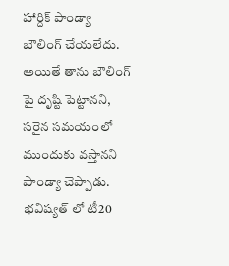హార్దిక్ పాండ్యా బౌలింగ్ చేయలేదు. అయితే తాను బౌలింగ్ పై దృష్టి పెట్టానని, సరైన సమయంలో ముందుకు వస్తానని పాండ్యా చెప్పాడు. భవిష్యత్ లో టీ20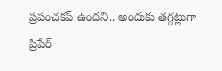ప్రపంచకప్ ఉందని.. అందుకు తగ్గట్లుగా ప్రిపేర్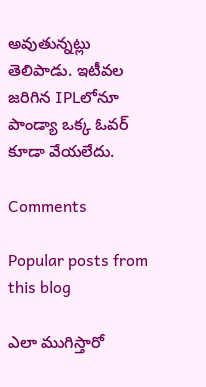అవుతున్నట్లు తెలిపాడు. ఇటీవల జరిగిన IPLలోనూ పాండ్యా ఒక్క ఓవర్ కూడా వేయలేదు.

Comments

Popular posts from this blog

ఎలా ముగిస్తారో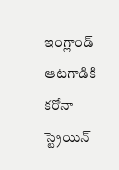ఇంగ్లాండ్‌ ఆటగాడికి కరోనా స్ట్రెయిన్‌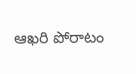ఆఖరి పోరాటం